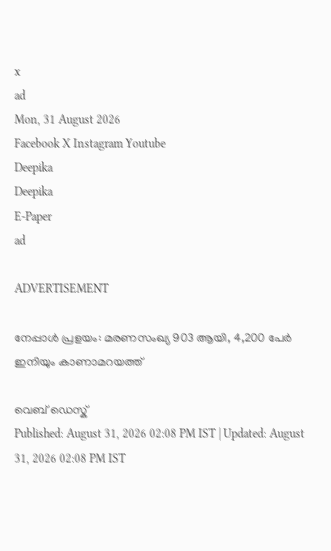x
ad
Mon, 31 August 2026
Facebook X Instagram Youtube
Deepika
Deepika
E-Paper
ad

ADVERTISEMENT

നേപ്പാൾ പ്രളയം: മരണസംഖ്യ 903 ആയി, 4,200 പേർ ഇനിയും കാണാമറയത്ത്

വെബ് ഡെസ്ക്
Published: August 31, 2026 02:08 PM IST | Updated: August 31, 2026 02:08 PM IST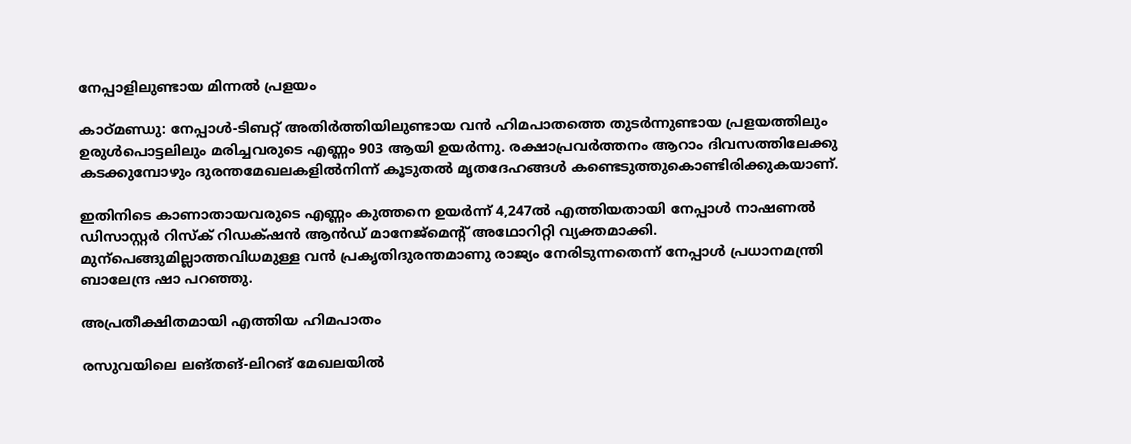നേപ്പാളിലുണ്ടായ മിന്നൽ പ്രളയം

കാഠ്മണ്ഡു: നേപ്പാൾ-ടിബറ്റ് അതിർത്തിയിലുണ്ടായ വൻ ഹിമപാതത്തെ തുടർന്നുണ്ടായ പ്രളയത്തിലും ഉരുൾപൊട്ടലിലും മരിച്ചവരുടെ എണ്ണം 903 ആയി ഉയർന്നു. രക്ഷാപ്രവർത്തനം ആറാം ദിവസത്തിലേക്കു കടക്കുമ്പോഴും ദുരന്തമേഖലകളിൽനിന്ന് കൂടുതൽ മൃതദേഹങ്ങൾ കണ്ടെടുത്തുകൊണ്ടിരിക്കുകയാണ്.

ഇതിനിടെ കാണാതായവരുടെ എണ്ണം കുത്തനെ ഉയർന്ന് 4,247ൽ എത്തിയതായി നേപ്പാൾ നാഷണൽ ഡിസാസ്റ്റർ റിസ്ക് റിഡക്‌ഷൻ ആൻഡ് മാനേജ്മെന്‍റ് അഥോറിറ്റി വ്യക്തമാക്കി. മുന്പെങ്ങുമില്ലാത്തവിധമുള്ള വൻ പ്രകൃതിദുരന്തമാണു രാജ്യം നേരിടുന്നതെന്ന് നേപ്പാൾ പ്രധാനമന്ത്രി ബാലേന്ദ്ര ഷാ പറഞ്ഞു.

അപ്രതീക്ഷിതമായി എത്തിയ ഹിമപാതം

രസുവയിലെ ലങ്തങ്-ലിറങ് മേഖലയിൽ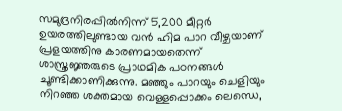സമുദ്രനിരപ്പിൽനിന്ന് 5,200 മീറ്റർ ഉയരത്തിലുണ്ടായ വൻ ഹിമ പാറ വീഴ്ചയാണ് പ്രളയത്തിനു കാരണമായതെന്ന് ശാസ്ത്രജ്ഞരുടെ പ്രാഥമിക പഠനങ്ങൾ ചൂണ്ടിക്കാണിക്കുന്നു. മഞ്ഞും പാറയും ചെളിയും നിറഞ്ഞ ശക്തമായ വെള്ളപ്പൊക്കം ലെന്ധെ,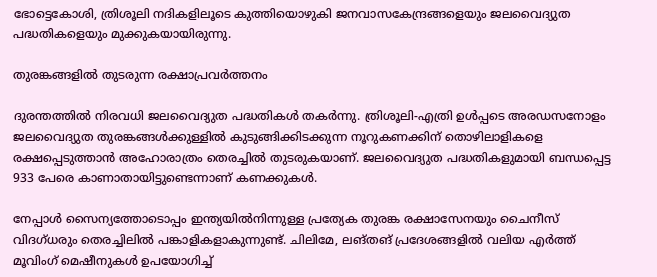ഭോട്ടെകോശി, ത്രിശൂലി നദികളിലൂടെ കുത്തിയൊഴുകി ജനവാസകേന്ദ്രങ്ങളെയും ജലവൈദ്യുത പദ്ധതികളെയും മുക്കുകയായിരുന്നു.

തുരങ്കങ്ങളിൽ തുടരുന്ന രക്ഷാപ്രവർത്തനം

ദുരന്തത്തിൽ നിരവധി ജലവൈദ്യുത പദ്ധതികൾ തകർന്നു. ത്രിശൂലി-എത്രി ഉൾപ്പടെ അരഡസനോളം ജലവൈദ്യുത തുരങ്കങ്ങൾക്കുള്ളിൽ കുടുങ്ങിക്കിടക്കുന്ന നൂറുകണക്കിന് തൊഴിലാളികളെ രക്ഷപ്പെടുത്താൻ അഹോരാത്രം തെരച്ചിൽ തുടരുകയാണ്. ജലവൈദ്യുത പദ്ധതികളുമായി ബന്ധപ്പെട്ട 933 പേരെ കാണാതായിട്ടുണ്ടെന്നാണ് കണക്കുകൾ.

നേപ്പാൾ സൈന്യത്തോടൊപ്പം ഇന്ത്യയിൽനിന്നുള്ള പ്രത്യേക തുരങ്ക രക്ഷാസേനയും ചൈനീസ് വിദഗ്ധരും തെരച്ചിലിൽ പങ്കാളികളാകുന്നുണ്ട്. ചിലിമേ, ലങ്തങ് പ്രദേശങ്ങളിൽ വലിയ എർത്ത് മൂവിംഗ് മെഷീനുകൾ ഉപയോഗിച്ച്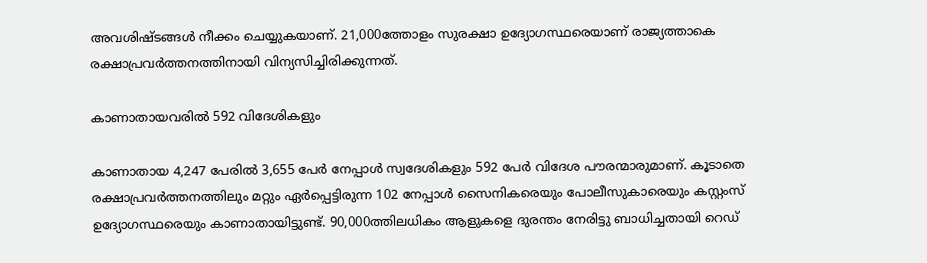അവശിഷ്‌ടങ്ങൾ നീക്കം ചെയ്യുകയാണ്. 21,000ത്തോളം സുരക്ഷാ ഉദ്യോഗസ്ഥരെയാണ് രാജ്യത്താകെ രക്ഷാപ്രവർത്തനത്തിനായി വിന്യസിച്ചിരിക്കുന്നത്.

കാണാതായവരിൽ 592 വിദേശികളും

കാണാതായ 4,247 പേരിൽ 3,655 പേർ നേപ്പാൾ സ്വദേശികളും 592 പേർ വിദേശ പൗരന്മാരുമാണ്. കൂടാതെ രക്ഷാപ്രവർത്തനത്തിലും മറ്റും ഏർപ്പെട്ടിരുന്ന 102 നേപ്പാൾ സൈനികരെയും പോലീസുകാരെയും കസ്റ്റംസ് ഉദ്യോഗസ്ഥരെയും കാണാതായിട്ടുണ്ട്. 90,000ത്തിലധികം ആളുകളെ ദുരന്തം നേരിട്ടു ബാധിച്ചതായി റെഡ്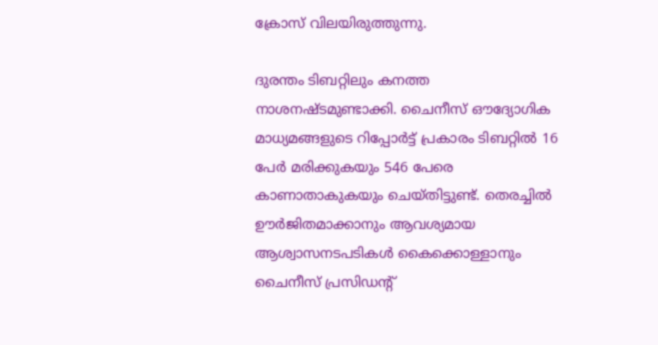ക്രോസ് വിലയിരുത്തുന്നു.

ദുരന്തം ടിബറ്റിലും കനത്ത നാശനഷ്‌ടമുണ്ടാക്കി. ചൈനീസ് ഔദ്യോഗിക മാധ്യമങ്ങളുടെ റിപ്പോർട്ട് പ്രകാരം ടിബറ്റിൽ 16 പേർ മരിക്കുകയും 546 പേരെ കാണാതാകുകയും ചെയ്തിട്ടുണ്ട്. തെരച്ചിൽ ഊർജിതമാക്കാനും ആവശ്യമായ ആശ്വാസനടപടികൾ കൈക്കൊള്ളാനും ചൈനീസ് പ്രസിഡന്‍റ്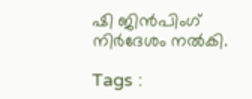ഷി ജിൻപിംഗ് നിർദേശം നൽകി.

Tags :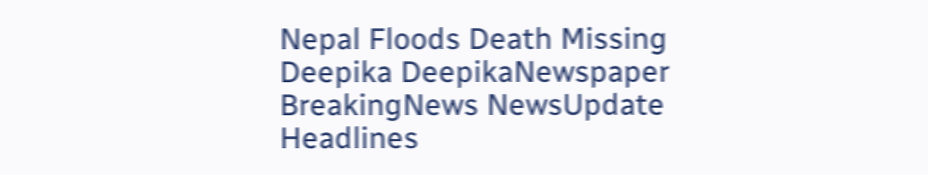Nepal Floods Death Missing Deepika DeepikaNewspaper BreakingNews NewsUpdate Headlines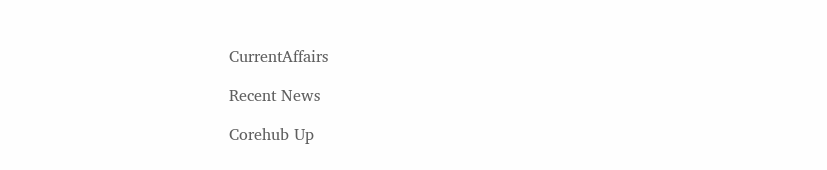CurrentAffairs

Recent News

Corehub Up